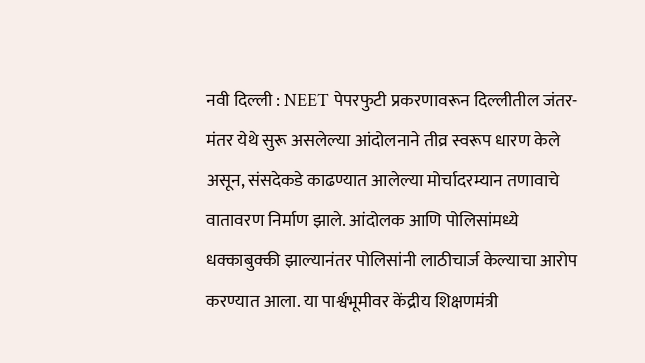नवी दिल्ली : NEET पेपरफुटी प्रकरणावरून दिल्लीतील जंतर-मंतर येथे सुरू असलेल्या आंदोलनाने तीव्र स्वरूप धारण केले असून, संसदेकडे काढण्यात आलेल्या मोर्चादरम्यान तणावाचे वातावरण निर्माण झाले. आंदोलक आणि पोलिसांमध्ये धक्काबुक्की झाल्यानंतर पोलिसांनी लाठीचार्ज केल्याचा आरोप करण्यात आला. या पार्श्वभूमीवर केंद्रीय शिक्षणमंत्री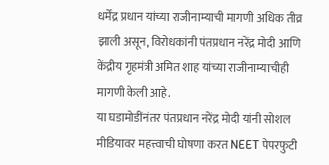धर्मेंद्र प्रधान यांच्या राजीनाम्याची मागणी अधिक तीव्र झाली असून, विरोधकांनी पंतप्रधान नरेंद्र मोदी आणि केंद्रीय गृहमंत्री अमित शाह यांच्या राजीनाम्याचीही मागणी केली आहे.
या घडामोडींनंतर पंतप्रधान नरेंद्र मोदी यांनी सोशल मीडियावर महत्त्वाची घोषणा करत NEET पेपरफुटी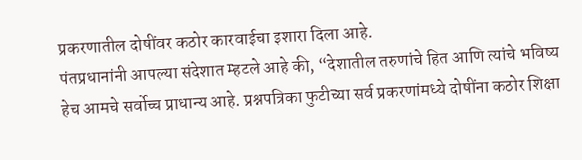प्रकरणातील दोषींवर कठोर कारवाईचा इशारा दिला आहे.
पंतप्रधानांनी आपल्या संदेशात म्हटले आहे की, “देशातील तरुणांचे हित आणि त्यांचे भविष्य हेच आमचे सर्वोच्च प्राधान्य आहे. प्रश्नपत्रिका फुटीच्या सर्व प्रकरणांमध्ये दोषींना कठोर शिक्षा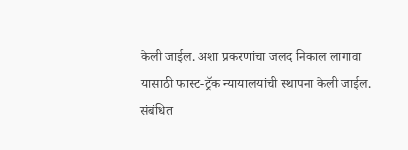केली जाईल. अशा प्रकरणांचा जलद निकाल लागावा यासाठी फास्ट-ट्रॅक न्यायालयांची स्थापना केली जाईल. संबंधित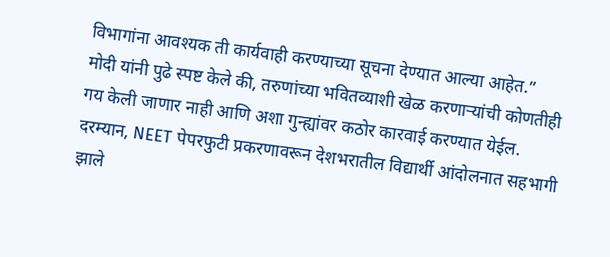विभागांना आवश्यक ती कार्यवाही करण्याच्या सूचना देण्यात आल्या आहेत.”
मोदी यांनी पुढे स्पष्ट केले की, तरुणांच्या भवितव्याशी खेळ करणाऱ्यांची कोणतीही गय केली जाणार नाही आणि अशा गुन्ह्यांवर कठोर कारवाई करण्यात येईल.
दरम्यान, NEET पेपरफुटी प्रकरणावरून देशभरातील विद्यार्थी आंदोलनात सहभागी झाले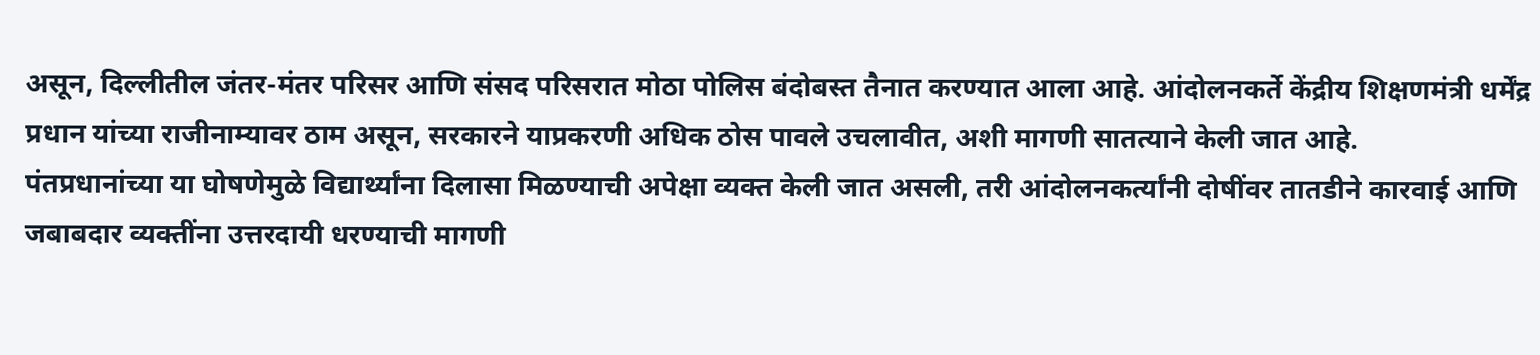असून, दिल्लीतील जंतर-मंतर परिसर आणि संसद परिसरात मोठा पोलिस बंदोबस्त तैनात करण्यात आला आहे. आंदोलनकर्ते केंद्रीय शिक्षणमंत्री धर्मेंद्र प्रधान यांच्या राजीनाम्यावर ठाम असून, सरकारने याप्रकरणी अधिक ठोस पावले उचलावीत, अशी मागणी सातत्याने केली जात आहे.
पंतप्रधानांच्या या घोषणेमुळे विद्यार्थ्यांना दिलासा मिळण्याची अपेक्षा व्यक्त केली जात असली, तरी आंदोलनकर्त्यांनी दोषींवर तातडीने कारवाई आणि जबाबदार व्यक्तींना उत्तरदायी धरण्याची मागणी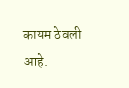कायम ठेवली आहे.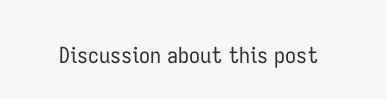Discussion about this post